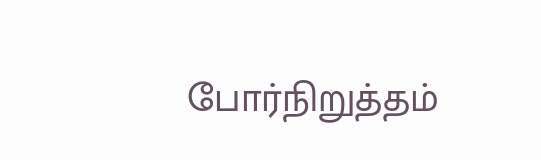போர்நிறுத்தம்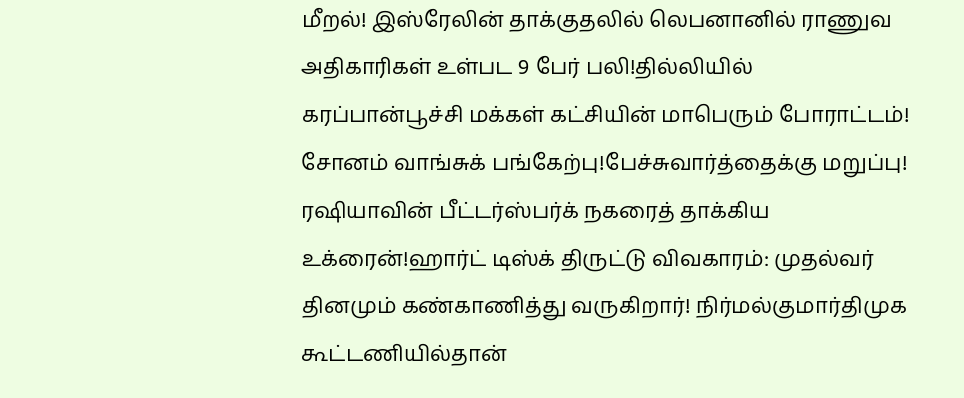மீறல்! இஸ்ரேலின் தாக்குதலில் லெபனானில் ராணுவ அதிகாரிகள் உள்பட 9 பேர் பலி!தில்லியில் கரப்பான்பூச்சி மக்கள் கட்சியின் மாபெரும் போராட்டம்! சோனம் வாங்சுக் பங்கேற்பு!பேச்சுவார்த்தைக்கு மறுப்பு! ரஷியாவின் பீட்டர்ஸ்பர்க் நகரைத் தாக்கிய உக்ரைன்!ஹார்ட் டிஸ்க் திருட்டு விவகாரம்: முதல்வர் தினமும் கண்காணித்து வருகிறார்! நிர்மல்குமார்திமுக கூட்டணியில்தான்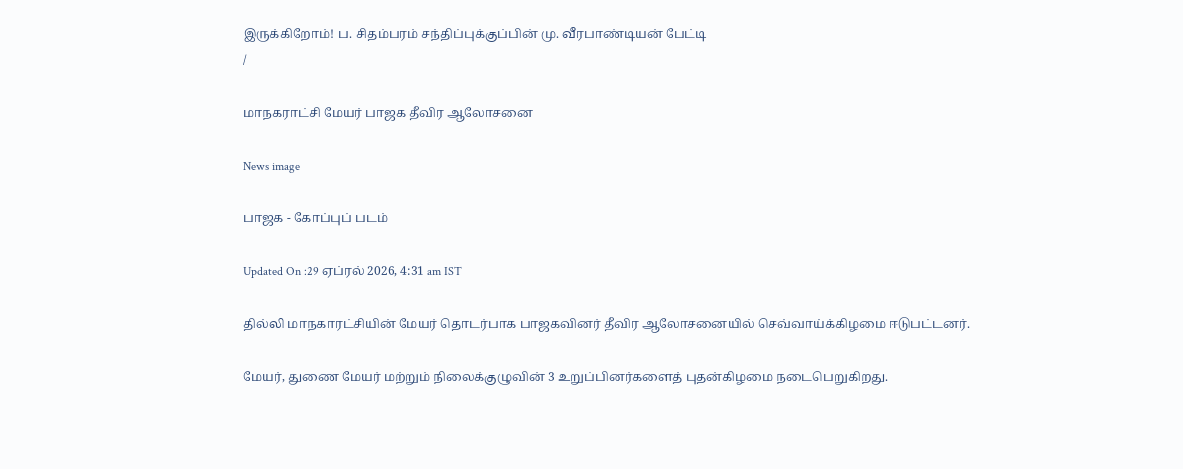இருக்கிறோம்! ப. சிதம்பரம் சந்திப்புக்குப்பின் மு. வீரபாண்டியன் பேட்டி
/

மாநகராட்சி மேயர் பாஜக தீவிர ஆலோசனை

News image

பாஜக - கோப்புப் படம்

Updated On :29 ஏப்ரல் 2026, 4:31 am IST

தில்லி மாநகாரட்சியின் மேயர் தொடர்பாக பாஜகவினர் தீவிர ஆலோசனையில் செவ்வாய்க்கிழமை ஈடுபட்டனர்.

மேயர், துணை மேயர் மற்றும் நிலைக்குழுவின் 3 உறுப்பினர்களைத் புதன்கிழமை நடைபெறுகிறது.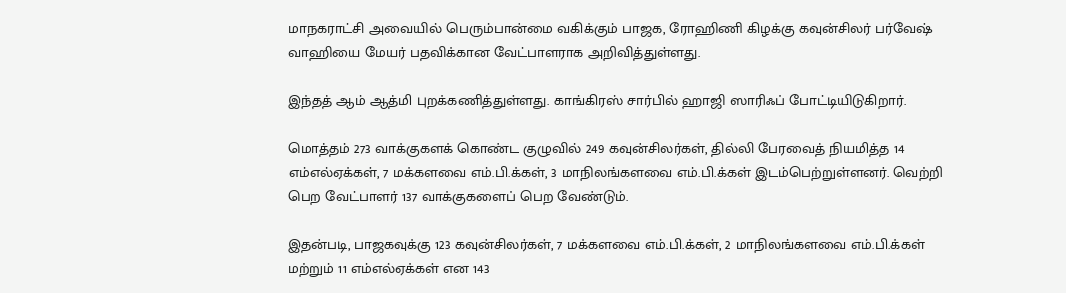மாநகராட்சி அவையில் பெரும்பான்மை வகிக்கும் பாஜக, ரோஹிணி கிழக்கு கவுன்சிலர் பர்வேஷ் வாஹியை மேயர் பதவிக்கான வேட்பாளராக அறிவித்துள்ளது.

இந்தத் ஆம் ஆத்மி புறக்கணித்துள்ளது. காங்கிரஸ் சார்பில் ஹாஜி ஸாரிஃப் போட்டியிடுகிறார்.

மொத்தம் 273 வாக்குகளக் கொண்ட குழுவில் 249 கவுன்சிலர்கள், தில்லி பேரவைத் நியமித்த 14 எம்எல்ஏக்கள், 7 மக்களவை எம்.பி.க்கள், 3 மாநிலங்களவை எம்.பி.க்கள் இடம்பெற்றுள்ளனர். வெற்றி பெற வேட்பாளர் 137 வாக்குகளைப் பெற வேண்டும்.

இதன்படி, பாஜகவுக்கு 123 கவுன்சிலர்கள், 7 மக்களவை எம்.பி.க்கள், 2 மாநிலங்களவை எம்.பி.க்கள் மற்றும் 11 எம்எல்ஏக்கள் என 143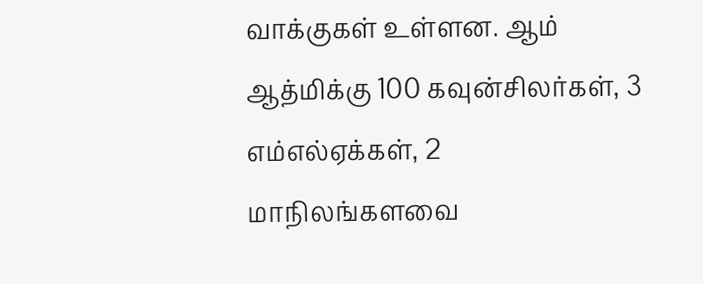வாக்குகள் உள்ளன. ஆம் ஆத்மிக்கு 100 கவுன்சிலர்கள், 3 எம்எல்ஏக்கள், 2 மாநிலங்களவை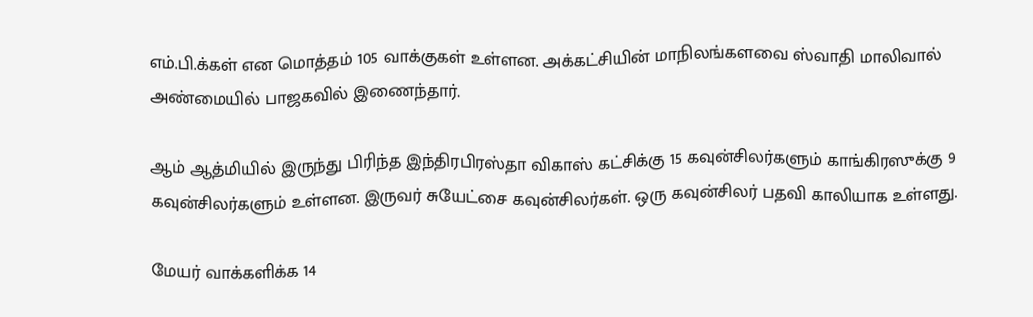எம்.பி.க்கள் என மொத்தம் 105 வாக்குகள் உள்ளன. அக்கட்சியின் மாநிலங்களவை ஸ்வாதி மாலிவால் அண்மையில் பாஜகவில் இணைந்தார்.

ஆம் ஆத்மியில் இருந்து பிரிந்த இந்திரபிரஸ்தா விகாஸ் கட்சிக்கு 15 கவுன்சிலர்களும் காங்கிரஸுக்கு 9 கவுன்சிலர்களும் உள்ளன. இருவர் சுயேட்சை கவுன்சிலர்கள். ஒரு கவுன்சிலர் பதவி காலியாக உள்ளது.

மேயர் வாக்களிக்க 14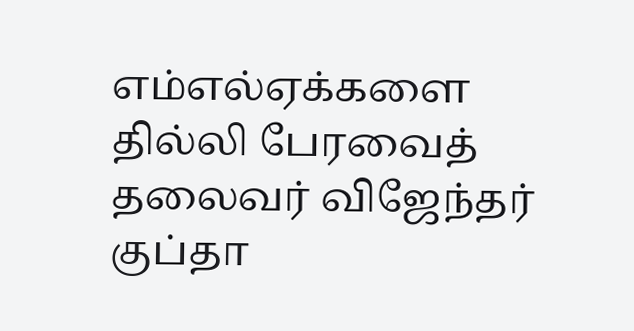எம்எல்ஏக்களை தில்லி பேரவைத் தலைவர் விஜேந்தர் குப்தா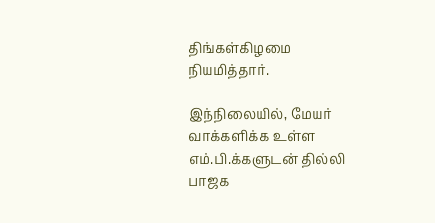திங்கள்கிழமை நியமித்தார்.

இந்நிலையில், மேயர் வாக்களிக்க உள்ள எம்.பி.க்களுடன் தில்லி பாஜக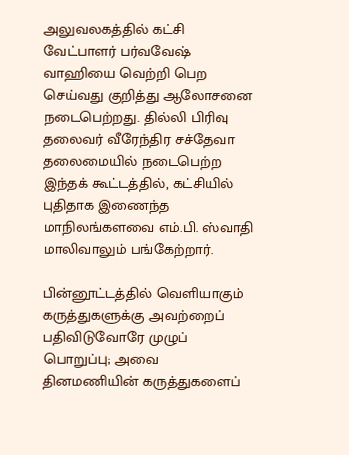அலுவலகத்தில் கட்சி வேட்பாளர் பர்வவேஷ் வாஹியை வெற்றி பெற செய்வது குறித்து ஆலோசனை நடைபெற்றது. தில்லி பிரிவு தலைவர் வீரேந்திர சச்தேவா தலைமையில் நடைபெற்ற இந்தக் கூட்டத்தில், கட்சியில் புதிதாக இணைந்த மாநிலங்களவை எம்.பி. ஸ்வாதி மாலிவாலும் பங்கேற்றார்.

பின்னூட்டத்தில் வெளியாகும் கருத்துகளுக்கு அவற்றைப் பதிவிடுவோரே முழுப் பொறுப்பு; அவை தினமணியின் கருத்துகளைப்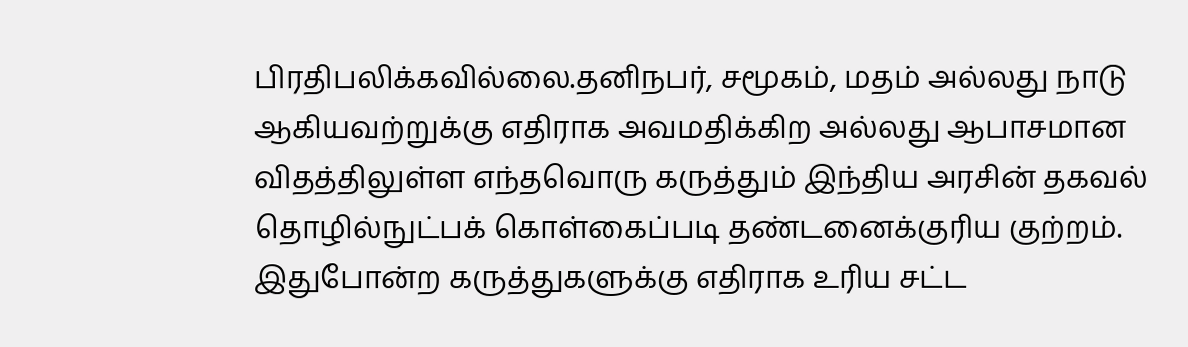பிரதிபலிக்கவில்லை.தனிநபர், சமூகம், மதம் அல்லது நாடு ஆகியவற்றுக்கு எதிராக அவமதிக்கிற அல்லது ஆபாசமான விதத்திலுள்ள எந்தவொரு கருத்தும் இந்திய அரசின் தகவல் தொழில்நுட்பக் கொள்கைப்படி தண்டனைக்குரிய குற்றம். இதுபோன்ற கருத்துகளுக்கு எதிராக உரிய சட்ட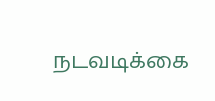நடவடிக்கை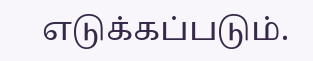எடுக்கப்படும்.